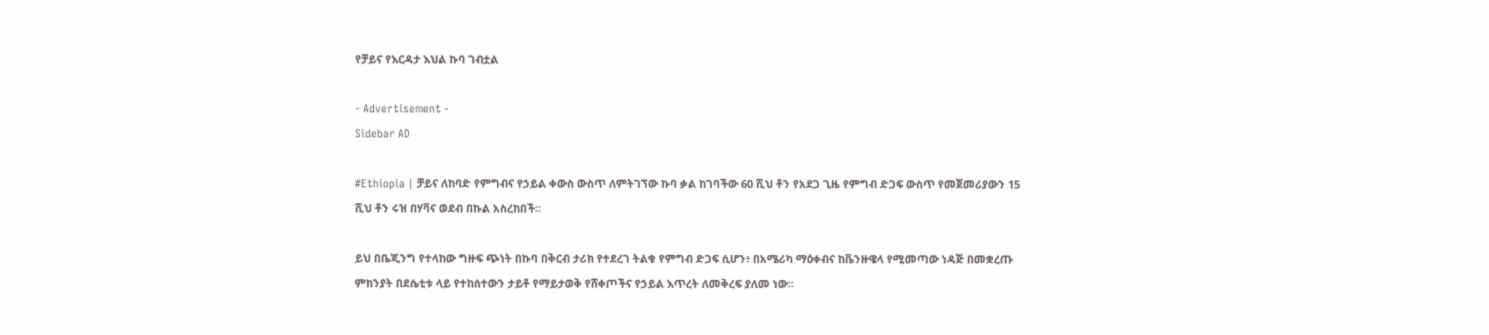የቻይና የእርዳታ እህል ኩባ ገብቷል

- Advertisement -
Sidebar AD

#Ethiopia | ቻይና ለከባድ የምግብና የኃይል ቀውስ ውስጥ ለምትገኘው ኩባ ቃል ከገባችው 60 ሺህ ቶን የአደጋ ጊዜ የምግብ ድጋፍ ውስጥ የመጀመሪያውን 15 ሺህ ቶን ሩዝ በሃቫና ወደብ በኩል አስረከበች።

ይህ በቤጂንግ የተላከው ግዙፍ ጭነት በኩባ በቅርብ ታሪክ የተደረገ ትልቁ የምግብ ድጋፍ ሲሆን፥ በአሜሪካ ማዕቀብና ከቬንዙዌላ የሚመጣው ነዳጅ በመቋረጡ ምክንያት በደሴቲቱ ላይ የተከሰተውን ታይቶ የማይታወቅ የሸቀጦችና የኃይል እጥረት ለመቅረፍ ያለመ ነው።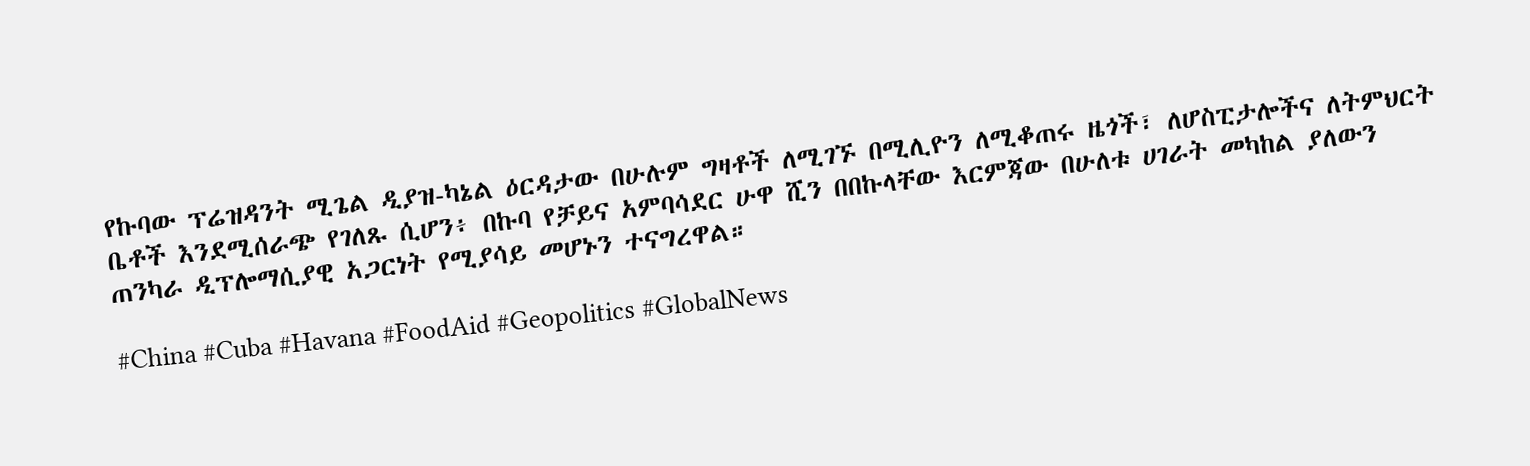የኩባው ፕሬዝዳንት ሚጌል ዲያዝ-ካኔል ዕርዳታው በሁሉም ግዛቶች ለሚገኙ በሚሊዮን ለሚቆጠሩ ዜጎች፣ ለሆስፒታሎችና ለትምህርት ቤቶች እንደሚሰራጭ የገለጹ ሲሆን፥ በኩባ የቻይና አምባሳደር ሁዋ ሺን በበኩላቸው እርምጃው በሁለቱ ሀገራት መካከል ያለውን ጠንካራ ዲፕሎማሲያዊ አጋርነት የሚያሳይ መሆኑን ተናግረዋል።

#China #Cuba #Havana #FoodAid #Geopolitics #GlobalNews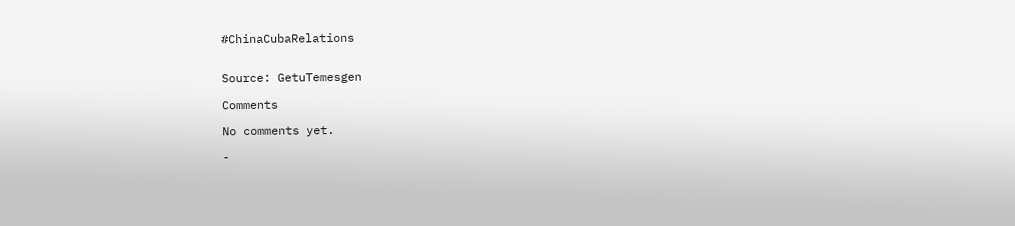#ChinaCubaRelations


Source: GetuTemesgen

Comments

No comments yet.

-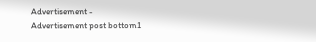Advertisement -
Advertisement post bottom1